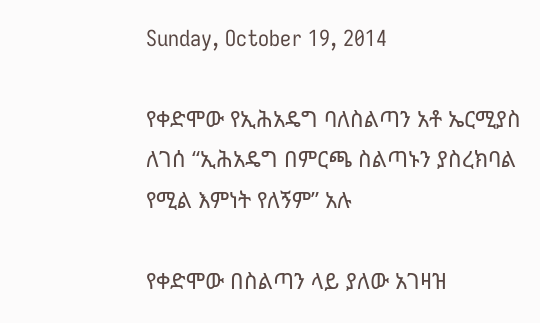Sunday, October 19, 2014

የቀድሞው የኢሕአዴግ ባለስልጣን አቶ ኤርሚያስ ለገሰ “ኢሕአዴግ በምርጫ ስልጣኑን ያስረክባል የሚል እምነት የለኝም” አሉ

የቀድሞው በስልጣን ላይ ያለው አገዛዝ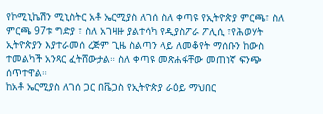የኮሚኒኬሽን ሚኒስትር አቶ ኤርሚያስ ለገሰ ስለ ቀጣዩ የኢትዮጵያ ምርጫ፣ ስለ ምርጫ 97ቱ ግድያ ፣ ስለ አገዛዙ ያልተሳካ የዲያስፖራ ፖሊሲ ፣የሕወሃት ኢትዮጵያን እያተራመሰ ረጅም ጊዜ ስልጣን ላይ ለመቆየት ማሰቡን ከውስ ተመልካች አንጻር ፈትሸውታል። ስለ ቀጣዩ መጽሐፋቸው መጠነኛ ፍንጭ ሰጥተዋል።
ከአቶ ኤርሚያስ ለገሰ ጋር በቬጋስ የኢትዮጵያ ራዕይ ማህበር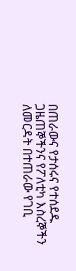በጠራውና የታሰሩና የተሰደዱ ጋዜጠኞችንና የፖለቲካ እስረኞችን ለመርዳት በተጠራው የገቢ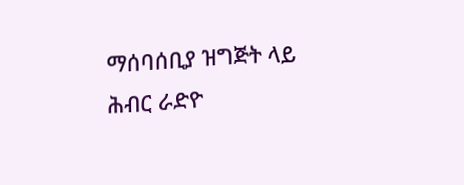ማሰባሰቢያ ዝግጅት ላይ ሕብር ራድዮ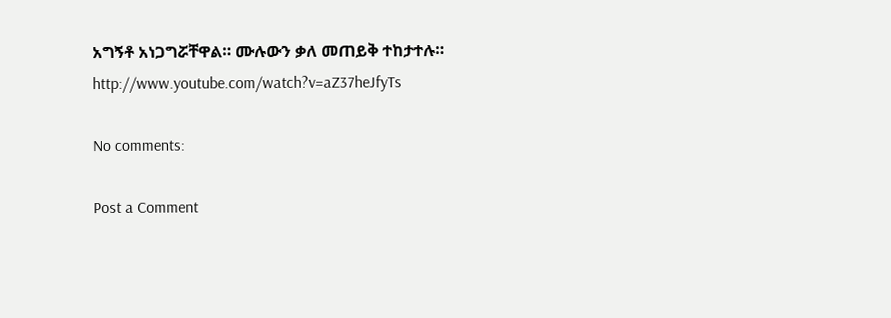አግኝቶ አነጋግሯቸዋል። ሙሉውን ቃለ መጠይቅ ተከታተሉ።
http://www.youtube.com/watch?v=aZ37heJfyTs

No comments:

Post a Comment